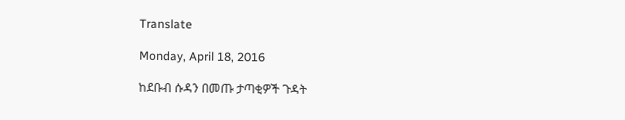Translate

Monday, April 18, 2016

ከደቡብ ሱዳን በመጡ ታጣቂዎች ጉዳት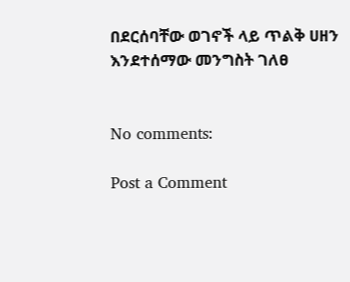በደርሰባቸው ወገኖች ላይ ጥልቅ ሀዘን እንደተሰማው መንግስት ገለፀ


No comments:

Post a Comment